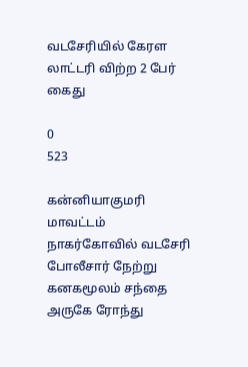வடசேரியில் கேரள லாட்டரி விற்ற 2 பேர் கைது

0
523

கன்னியாகுமரி மாவட்டம் நாகர்கோவில் வடசேரி போலீசார் நேற்று கனகமூலம் சந்தை அருகே ரோந்து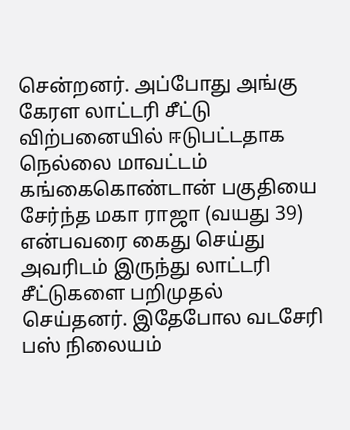சென்றனர். அப்போது அங்கு கேரள லாட்டரி சீட்டு விற்பனையில் ஈடுபட்டதாக நெல்லை மாவட்டம் கங்கைகொண்டான் பகுதியை சேர்ந்த மகா ராஜா (வயது 39) என்பவரை கைது செய்து அவரிடம் இருந்து லாட்டரி சீட்டுகளை பறிமுதல் செய்தனர். இதேபோல வடசேரி பஸ் நிலையம்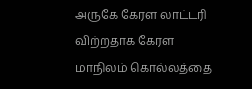அருகே கேரள லாட்டரி விற்றதாக கேரள மாநிலம் கொல்லத்தை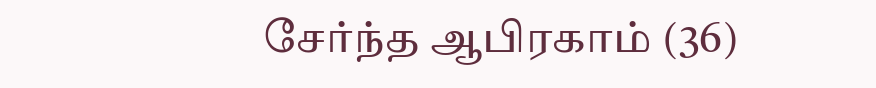சேர்ந்த ஆபிரகாம் (36)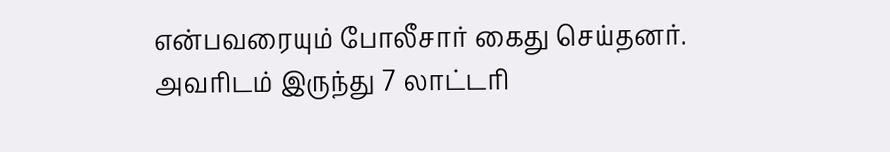என்பவரையும் போலீசார் கைது செய்தனர். அவரிடம் இருந்து 7 லாட்டரி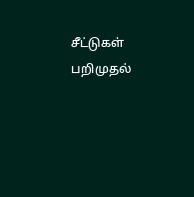சீட்டுகள் பறிமுதல்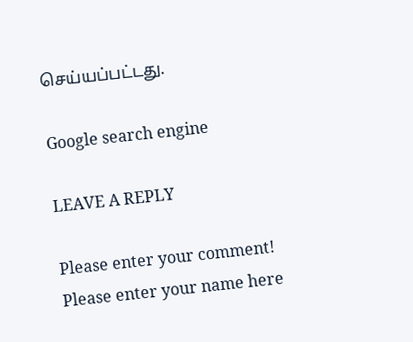செய்யப்பட்டது.

Google search engine

LEAVE A REPLY

Please enter your comment!
Please enter your name here